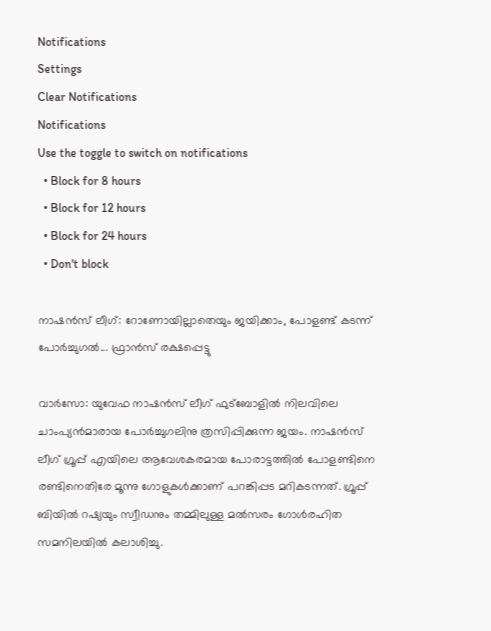Notifications
Settings
Clear Notifications
Notifications
Use the toggle to switch on notifications
  • Block for 8 hours
  • Block for 12 hours
  • Block for 24 hours
  • Don't block

നാഷന്‍സ് ലീഗ്: റോണോയില്ലാതെയും ജയിക്കാം, പോളണ്ട് കടന്ന് പോര്‍ച്ചുഗല്‍... ഫ്രാന്‍സ് രക്ഷപ്പെട്ടു

വാര്‍സോ: യുവേഫ നാഷന്‍സ് ലീഗ് ഫുട്‌ബോളില്‍ നിലവിലെ ചാംപ്യന്‍മാരായ പോര്‍ച്ചുഗലിനു ത്രസിപ്പിക്കുന്ന ജയം. നാഷന്‍സ് ലീഗ് ഗ്രൂപ്പ് എയിലെ ആവേശകരമായ പോരാട്ടത്തില്‍ പോളണ്ടിനെ രണ്ടിനെതിരേ മൂന്നു ഗോളുകള്‍ക്കാണ് പറങ്കിപ്പട മറികടന്നത്. ഗ്രൂപ്പ് ബിയില്‍ റഷ്യയും സ്വീഡനും തമ്മിലുള്ള മല്‍സരം ഗോള്‍രഹിത സമനിലയില്‍ കലാശിച്ചു.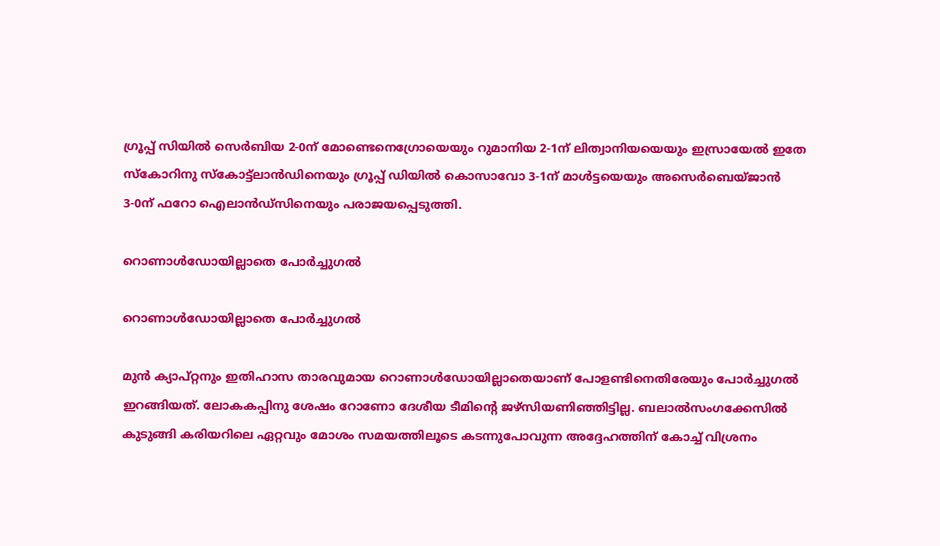ഗ്രൂപ്പ് സിയില്‍ സെര്‍ബിയ 2-0ന് മോണ്ടെനെഗ്രോയെയും റുമാനിയ 2-1ന് ലിത്വാനിയയെയും ഇസ്രായേല്‍ ഇതേ സ്‌കോറിനു സ്‌കോട്ട്‌ലാന്‍ഡിനെയും ഗ്രൂപ്പ് ഡിയില്‍ കൊസാവോ 3-1ന് മാള്‍ട്ടയെയും അസെര്‍ബെയ്ജാന്‍ 3-0ന് ഫറോ ഐലാന്‍ഡ്‌സിനെയും പരാജയപ്പെടുത്തി.

റൊണാള്‍ഡോയില്ലാതെ പോര്‍ച്ചുഗല്‍

റൊണാള്‍ഡോയില്ലാതെ പോര്‍ച്ചുഗല്‍

മുന്‍ ക്യാപ്റ്റനും ഇതിഹാസ താരവുമായ റൊണാള്‍ഡോയില്ലാതെയാണ് പോളണ്ടിനെതിരേയും പോര്‍ച്ചുഗല്‍ ഇറങ്ങിയത്. ലോകകപ്പിനു ശേഷം റോണോ ദേശീയ ടീമിന്റെ ജഴ്‌സിയണിഞ്ഞിട്ടില്ല. ബലാല്‍സംഗക്കേസില്‍ കുടുങ്ങി കരിയറിലെ ഏറ്റവും മോശം സമയത്തിലൂടെ കടന്നുപോവുന്ന അദ്ദേഹത്തിന് കോച്ച് വിശ്രനം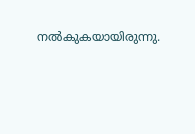നല്‍കുകയായിരുന്നു.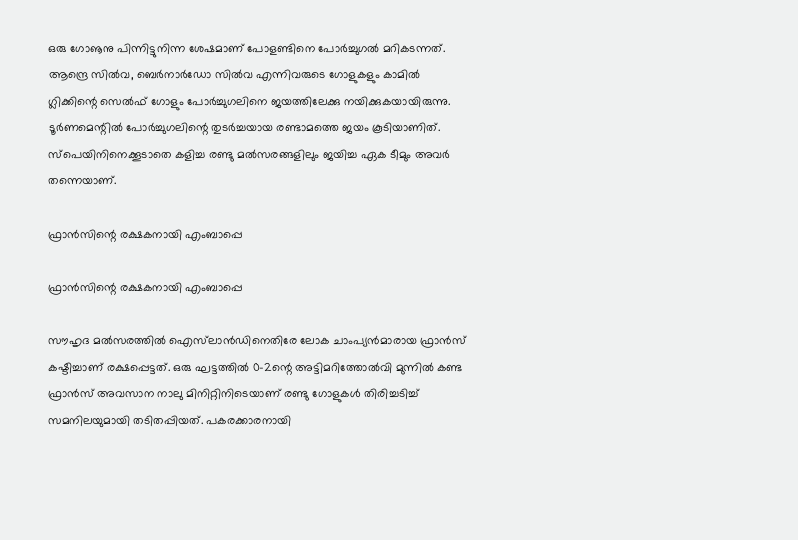ഒരു ഗോൡനു പിന്നിട്ടുനിന്ന ശേഷമാണ് പോളണ്ടിനെ പോര്‍ച്ചുഗല്‍ മറികടന്നത്. ആന്ദ്രെ സില്‍വ, ബെര്‍നാര്‍ഡോ സില്‍വ എന്നിവരുടെ ഗോളുകളും കാമില്‍ ഗ്ലിക്കിന്റെ സെല്‍ഫ് ഗോളും പോര്‍ച്ചുഗലിനെ ജയത്തിലേക്കു നയിക്കുകയായിരുന്നു. ടൂര്‍ണമെന്റില്‍ പോര്‍ച്ചുഗലിന്റെ തുടര്‍ച്ചയായ രണ്ടാമത്തെ ജയം കൂടിയാണിത്. സ്‌പെയിനിനെക്കൂടാതെ കളിച്ച രണ്ടു മല്‍സരങ്ങളിലും ജയിച്ച ഏക ടീമും അവര്‍ തന്നെയാണ്.

ഫ്രാന്‍സിന്റെ രക്ഷകനായി എംബാപ്പെ

ഫ്രാന്‍സിന്റെ രക്ഷകനായി എംബാപ്പെ

സൗഹൃദ മല്‍സരത്തില്‍ ഐസ്‌ലാന്‍ഡിനെതിരേ ലോക ചാംപ്യന്‍മാരായ ഫ്രാന്‍സ് കഷ്ടിച്ചാണ് രക്ഷപ്പെട്ടത്. ഒരു ഘട്ടത്തില്‍ 0-2ന്റെ അട്ടിമറിത്തോല്‍വി മുന്നില്‍ കണ്ട ഫ്രാന്‍സ് അവസാന നാലു മിനിറ്റിനിടെയാണ് രണ്ടു ഗോളുകള്‍ തിരിച്ചടിച്ച് സമനിലയുമായി തടിതപ്പിയത്. പകരക്കാരനായി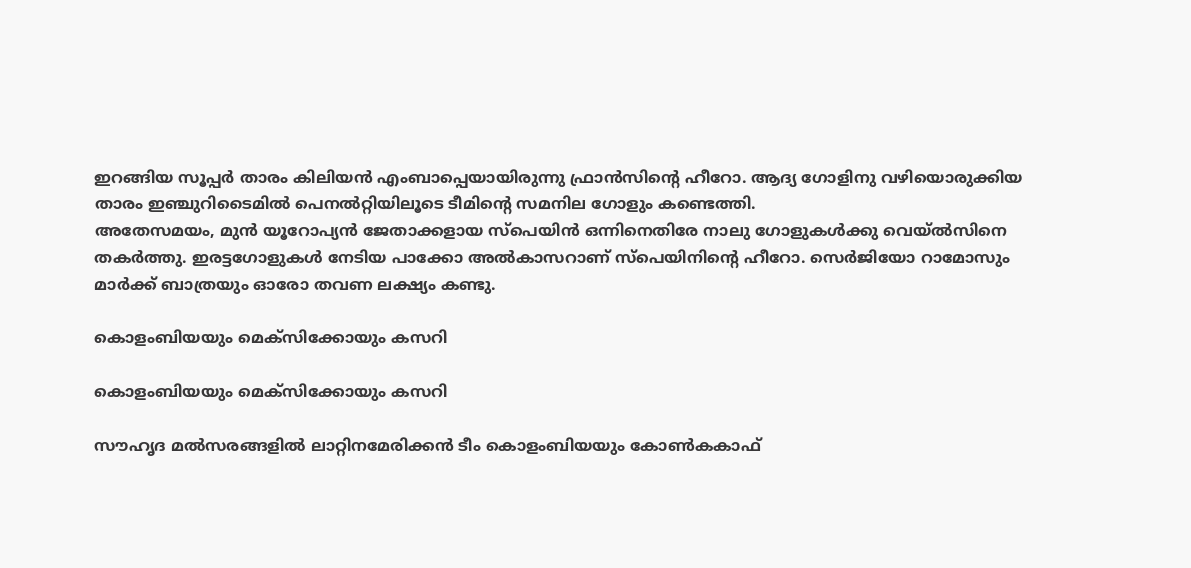ഇറങ്ങിയ സൂപ്പര്‍ താരം കിലിയന്‍ എംബാപ്പെയായിരുന്നു ഫ്രാന്‍സിന്റെ ഹീറോ. ആദ്യ ഗോളിനു വഴിയൊരുക്കിയ താരം ഇഞ്ചുറിടൈമില്‍ പെനല്‍റ്റിയിലൂടെ ടീമിന്റെ സമനില ഗോളും കണ്ടെത്തി.
അതേസമയം, മുന്‍ യൂറോപ്യന്‍ ജേതാക്കളായ സ്‌പെയിന്‍ ഒന്നിനെതിരേ നാലു ഗോളുകള്‍ക്കു വെയ്ല്‍സിനെ തകര്‍ത്തു. ഇരട്ടഗോളുകള്‍ നേടിയ പാക്കോ അല്‍കാസറാണ് സ്‌പെയിനിന്റെ ഹീറോ. സെര്‍ജിയോ റാമോസും മാര്‍ക്ക് ബാത്രയും ഓരോ തവണ ലക്ഷ്യം കണ്ടു.

കൊളംബിയയും മെക്‌സിക്കോയും കസറി

കൊളംബിയയും മെക്‌സിക്കോയും കസറി

സൗഹൃദ മല്‍സരങ്ങളില്‍ ലാറ്റിനമേരിക്കന്‍ ടീം കൊളംബിയയും കോണ്‍കകാഫ്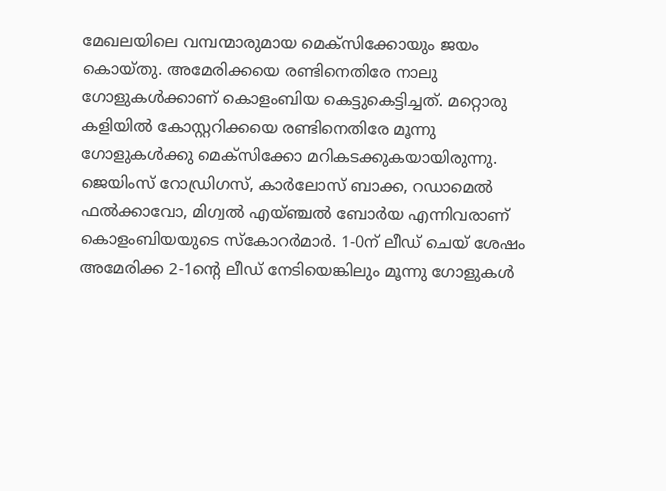മേഖലയിലെ വമ്പന്മാരുമായ മെക്‌സിക്കോയും ജയം കൊയ്തു. അമേരിക്കയെ രണ്ടിനെതിരേ നാലു ഗോളുകള്‍ക്കാണ് കൊളംബിയ കെട്ടുകെട്ടിച്ചത്. മറ്റൊരു കളിയില്‍ കോസ്റ്ററിക്കയെ രണ്ടിനെതിരേ മൂന്നു ഗോളുകള്‍ക്കു മെക്‌സിക്കോ മറികടക്കുകയായിരുന്നു.
ജെയിംസ് റോഡ്രിഗസ്, കാര്‍ലോസ് ബാക്ക, റഡാമെല്‍ ഫല്‍ക്കാവോ, മിഗ്വല്‍ എയ്ഞ്ചല്‍ ബോര്‍യ എന്നിവരാണ് കൊളംബിയയുടെ സ്‌കോറര്‍മാര്‍. 1-0ന് ലീഡ് ചെയ് ശേഷം അമേരിക്ക 2-1ന്റെ ലീഡ് നേടിയെങ്കിലും മൂന്നു ഗോളുകള്‍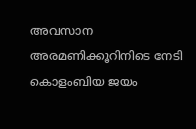അവസാന അരമണിക്കൂറിനിടെ നേടി കൊളംബിയ ജയം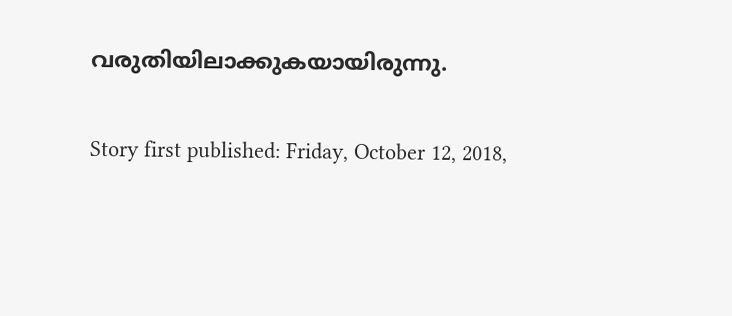വരുതിയിലാക്കുകയായിരുന്നു.

Story first published: Friday, October 12, 2018,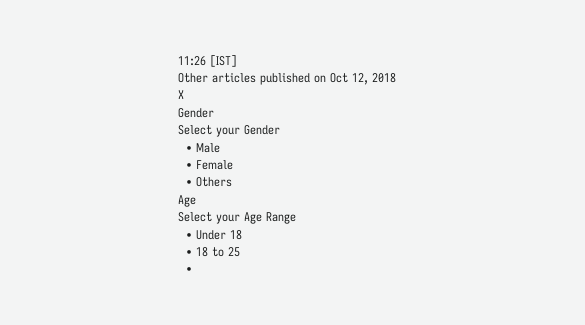11:26 [IST]
Other articles published on Oct 12, 2018
X
Gender
Select your Gender
  • Male
  • Female
  • Others
Age
Select your Age Range
  • Under 18
  • 18 to 25
  •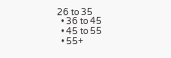26 to 35
  • 36 to 45
  • 45 to 55
  • 55+